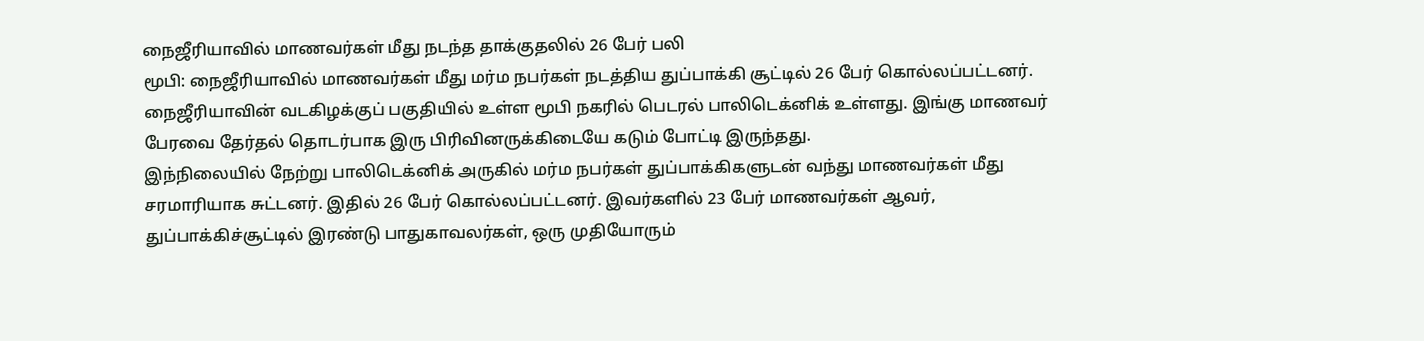நைஜீரியாவில் மாணவர்கள் மீது நடந்த தாக்குதலில் 26 பேர் பலி
மூபி: நைஜீரியாவில் மாணவர்கள் மீது மர்ம நபர்கள் நடத்திய துப்பாக்கி சூட்டில் 26 பேர் கொல்லப்பட்டனர்.
நைஜீரியாவின் வடகிழக்குப் பகுதியில் உள்ள மூபி நகரில் பெடரல் பாலிடெக்னிக் உள்ளது. இங்கு மாணவர் பேரவை தேர்தல் தொடர்பாக இரு பிரிவினருக்கிடையே கடும் போட்டி இருந்தது.
இந்நிலையில் நேற்று பாலிடெக்னிக் அருகில் மர்ம நபர்கள் துப்பாக்கிகளுடன் வந்து மாணவர்கள் மீது சரமாரியாக சுட்டனர். இதில் 26 பேர் கொல்லப்பட்டனர். இவர்களில் 23 பேர் மாணவர்கள் ஆவர், துப்பாக்கிச்சூட்டில் இரண்டு பாதுகாவலர்கள், ஒரு முதியோரும்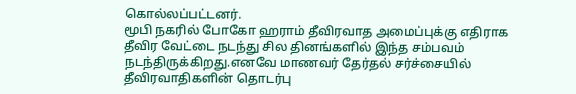கொல்லப்பட்டனர்.
மூபி நகரில் போகோ ஹராம் தீவிரவாத அமைப்புக்கு எதிராக தீவிர வேட்டை நடந்து சில தினங்களில் இந்த சம்பவம் நடந்திருக்கிறது.எனவே மாணவர் தேர்தல் சர்ச்சையில் தீவிரவாதிகளின் தொடர்பு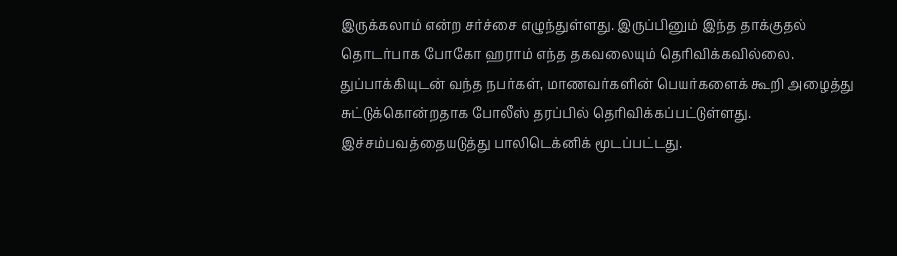இருக்கலாம் என்ற சர்ச்சை எழுந்துள்ளது. இருப்பினும் இந்த தாக்குதல் தொடர்பாக போகோ ஹராம் எந்த தகவலையும் தெரிவிக்கவில்லை.
துப்பாக்கியுடன் வந்த நபர்கள், மாணவர்களின் பெயர்களைக் கூறி அழைத்து சுட்டுக்கொன்றதாக போலீஸ் தரப்பில் தெரிவிக்கப்பட்டுள்ளது. இச்சம்பவத்தையடுத்து பாலிடெக்னிக் மூடப்பட்டது.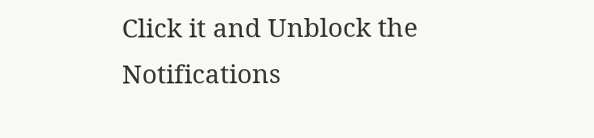Click it and Unblock the Notifications